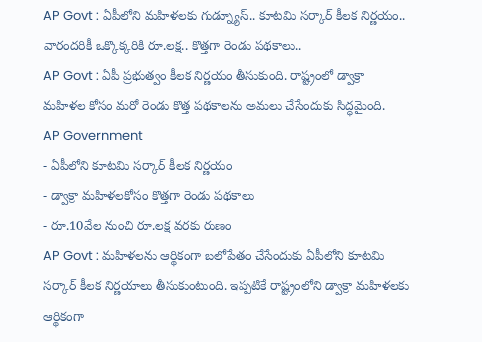AP Govt : ఏపీలోని మహిళలకు గుడ్న్యూస్.. కూటమి సర్కార్ కీలక నిర్ణయం.. వారందరికీ ఒక్కొక్కరికి రూ.లక్ష.. కొత్తగా రెండు పథకాలు..
AP Govt : ఏపీ ప్రభుత్వం కీలక నిర్ణయం తీసుకుంది. రాష్ట్రంలో డ్వాక్రా మహిళల కోసం మరో రెండు కొత్త పథకాలను అమలు చేసేందుకు సిద్ధమైంది.
AP Government
- ఏపీలోని కూటమి సర్కార్ కీలక నిర్ణయం
- డ్వాక్రా మహిళలకోసం కొత్తగా రెండు పథకాలు
- రూ.10వేల నుంచి రూ.లక్ష వరకు రుణం
AP Govt : మహిళలను ఆర్థికంగా బలోపేతం చేసేందుకు ఏపీలోని కూటమి సర్కార్ కీలక నిర్ణయాలు తీసుకుంటుంది. ఇప్పటికే రాష్ట్రంలోని డ్వాక్రా మహిళలకు ఆర్థికంగా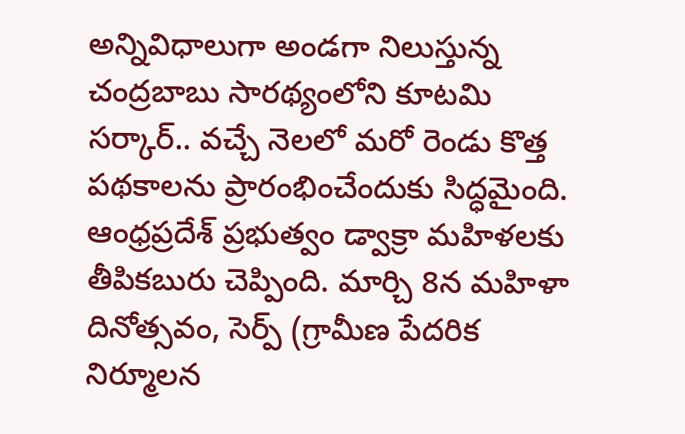అన్నివిధాలుగా అండగా నిలుస్తున్న చంద్రబాబు సారథ్యంలోని కూటమి సర్కార్.. వచ్చే నెలలో మరో రెండు కొత్త పథకాలను ప్రారంభించేందుకు సిద్ధమైంది.
ఆంధ్రప్రదేశ్ ప్రభుత్వం డ్వాక్రా మహిళలకు తీపికబురు చెప్పింది. మార్చి 8న మహిళా దినోత్సవం, సెర్ప్ (గ్రామీణ పేదరిక నిర్మూలన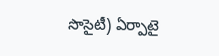సొసైటీ) ఏర్పాటై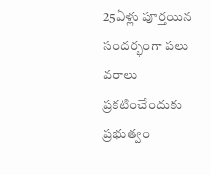25ఏళ్లు పూర్తయిన సందర్భంగా పలు వరాలు ప్రకటించేందుకు ప్రభుత్వం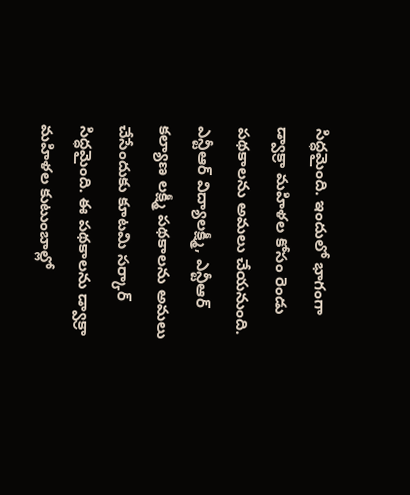సిద్ధమైంది. ఇందులో భాగంగా డ్వాక్రా మహిళల కోసం రెండు పథకాలను అమలు చేయనుంది.
ఎన్టీఆర్ విద్యాలక్ష్మీ, ఎన్టీఆర్ కల్యాణ లక్ష్మీ పథకాలను అమలు చేసేందుకు కూటమి సర్కార్ సిద్ధమైంది. ఈ పథకాలను డ్వాక్రా మహిళల కుటుంబాల్లో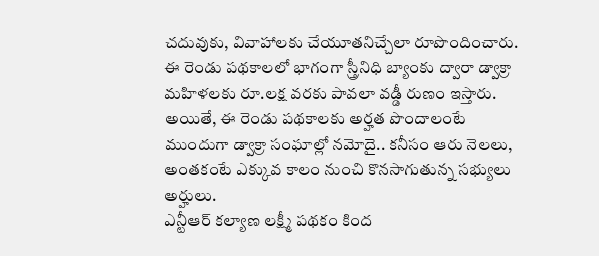చదువుకు, వివాహాలకు చేయూతనిచ్చేలా రూపొందించారు. ఈ రెండు పథకాలలో భాగంగా స్త్రీనిధి బ్యాంకు ద్వారా డ్వాక్రా మహిళలకు రూ.లక్ష వరకు పావలా వడ్డీ రుణం ఇస్తారు. అయితే, ఈ రెండు పథకాలకు అర్హత పొందాలంటే ముందుగా డ్వాక్రా సంఘాల్లో నమోదై.. కనీసం ఆరు నెలలు, అంతకంటే ఎక్కువ కాలం నుంచి కొనసాగుతున్న సభ్యులు అర్హులు.
ఎన్టీఆర్ కల్యాణ లక్ష్మీ పథకం కింద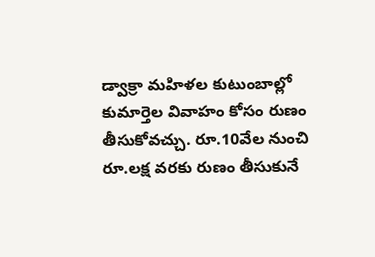డ్వాక్రా మహిళల కుటుంబాల్లో కుమార్తెల వివాహం కోసం రుణం తీసుకోవచ్చు. రూ.10వేల నుంచి రూ.లక్ష వరకు రుణం తీసుకునే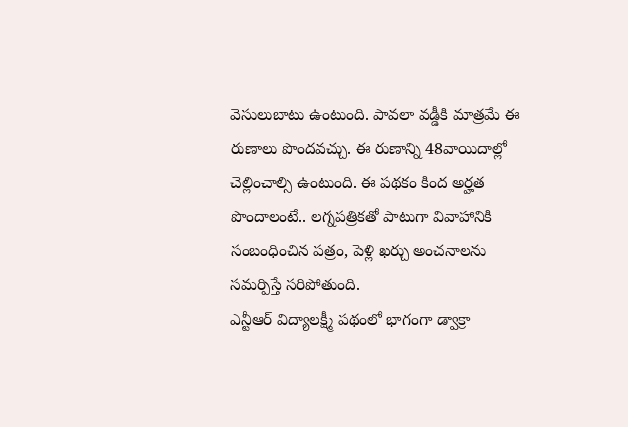వెసులుబాటు ఉంటుంది. పావలా వడ్డీకి మాత్రమే ఈ రుణాలు పొందవచ్చు. ఈ రుణాన్ని 48వాయిదాల్లో చెల్లించాల్సి ఉంటుంది. ఈ పథకం కింద అర్హత పొందాలంటే.. లగ్నపత్రికతో పాటుగా వివాహానికి సంబంధించిన పత్రం, పెళ్లి ఖర్చు అంచనాలను సమర్పిస్తే సరిపోతుంది.
ఎన్టీఆర్ విద్యాలక్ష్మీ పథంలో భాగంగా డ్వాక్రా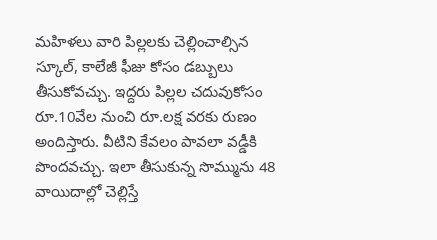మహిళలు వారి పిల్లలకు చెల్లించాల్సిన స్కూల్, కాలేజీ ఫీజు కోసం డబ్బులు తీసుకోవచ్చు. ఇద్దరు పిల్లల చదువుకోసం రూ.10వేల నుంచి రూ.లక్ష వరకు రుణం అందిస్తారు. వీటిని కేవలం పావలా వడ్డీకి పొందవచ్చు. ఇలా తీసుకున్న సొమ్మును 48 వాయిదాల్లో చెల్లిస్తే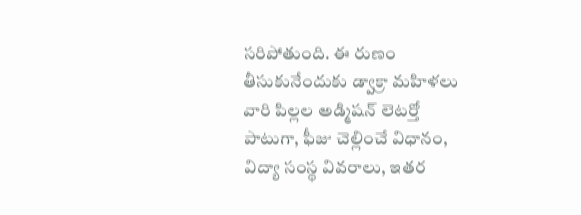సరిపోతుంది. ఈ రుణం తీసుకునేందుకు డ్వాక్రా మహిళలు వారి పిల్లల అడ్మిషన్ లెటర్తో పాటుగా, ఫీజు చెల్లించే విధానం, విద్యా సంస్థ వివరాలు, ఇతర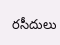రసీదులు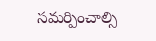సమర్పించాల్సి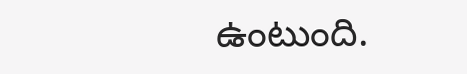ఉంటుంది.